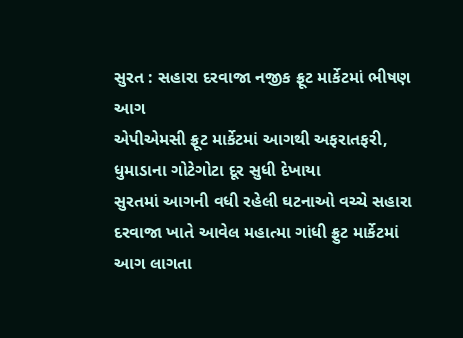સુરત : સહારા દરવાજા નજીક ફ્રૂટ માર્કેટમાં ભીષણ આગ
એપીએમસી ફ્રૂટ માર્કેટમાં આગથી અફરાતફરી,
ધુમાડાના ગોટેગોટા દૂર સુધી દેખાયા
સુરતમાં આગની વધી રહેલી ઘટનાઓ વચ્ચે સહારા દરવાજા ખાતે આવેલ મહાત્મા ગાંધી ફ્રુટ માર્કેટમાં આગ લાગતા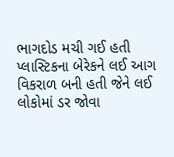ભાગદોડ મચી ગઈ હતી પ્લાસ્ટિકના બેરેકને લઈ આગ વિકરાળ બની હતી જેને લઈ લોકોમાં ડર જોવા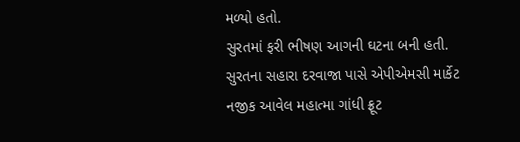મળ્યો હતો.
સુરતમાં ફરી ભીષણ આગની ઘટના બની હતી. સુરતના સહારા દરવાજા પાસે એપીએમસી માર્કેટ નજીક આવેલ મહાત્મા ગાંધી ફ્રૂટ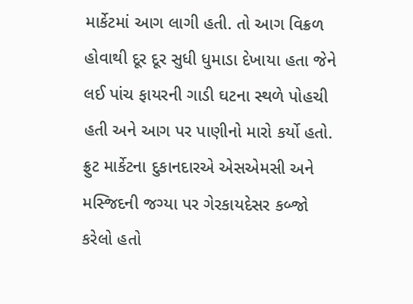માર્કેટમાં આગ લાગી હતી. તો આગ વિક્રળ હોવાથી દૂર દૂર સુધી ધુમાડા દેખાયા હતા જેને લઈ પાંચ ફાયરની ગાડી ઘટના સ્થળે પોહચી હતી અને આગ પર પાણીનો મારો કર્યો હતો. ફ્રુટ માર્કેટના દુકાનદારએ એસએમસી અને મસ્જિદની જગ્યા પર ગેરકાયદેસર કબ્જો કરેલો હતો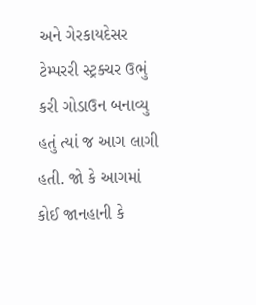અને ગેરકાયદેસર ટેમ્પરરી સ્ટ્રક્ચર ઉભું કરી ગોડાઉન બનાવ્યુ હતું ત્યાં જ આગ લાગી હતી. જો કે આગમાં કોઈ જાનહાની કે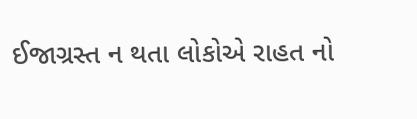ઈજાગ્રસ્ત ન થતા લોકોએ રાહત નો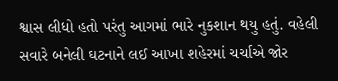શ્વાસ લીધો હતો પરંતુ આગમાં ભારે નુકશાન થયુ હતું. વહેલી સવારે બનેલી ઘટનાને લઈ આખા શહેરમાં ચર્ચાએ જોર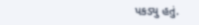પકડ્યુ હતું.